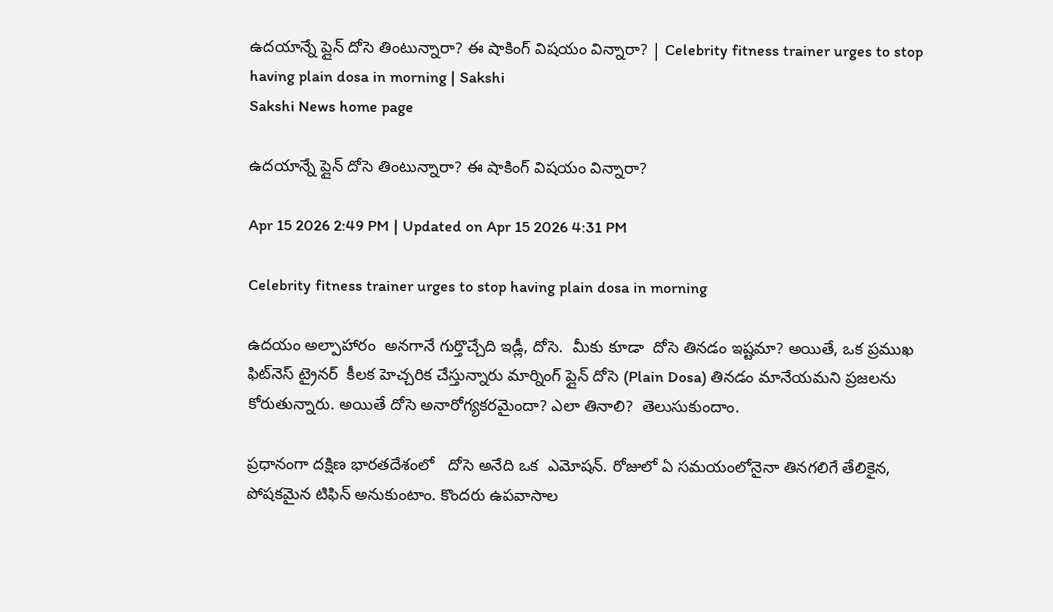ఉదయాన్నే ప్లైన్‌ దోసె తింటున్నారా? ఈ షాకింగ్‌ విషయం విన్నారా? | Celebrity fitness trainer urges to stop having plain dosa in morning | Sakshi
Sakshi News home page

ఉదయాన్నే ప్లైన్‌ దోసె తింటున్నారా? ఈ షాకింగ్‌ విషయం విన్నారా?

Apr 15 2026 2:49 PM | Updated on Apr 15 2026 4:31 PM

Celebrity fitness trainer urges to stop having plain dosa in morning

ఉదయం అల్పాహారం  అనగానే గుర్తొచ్చేది ఇడ్లీ, దోసె.  మీకు కూడా  దోసె తినడం ఇష్టమా? అయితే, ఒక ప్రముఖ ఫిట్‌నెస్ ట్రైనర్  కీలక హెచ్చరిక చేస్తున్నారు మార్నింగ్‌ ప్లైన్ దోసె (Plain Dosa) తినడం మానేయమని ప్రజలను కోరుతున్నారు. అయితే దోసె అనారోగ్యకరమైందా? ఎలా తినాలి?  తెలుసుకుందాం.

ప్రధానంగా దక్షిణ భారతదేశంలో   దోసె అనేది ఒక  ఎమోషన్‌. రోజులో ఏ సమయంలోనైనా తినగలిగే తేలికైన, పోషకమైన టిఫిన్‌ అనుకుంటాం. కొందరు ఉపవాసాల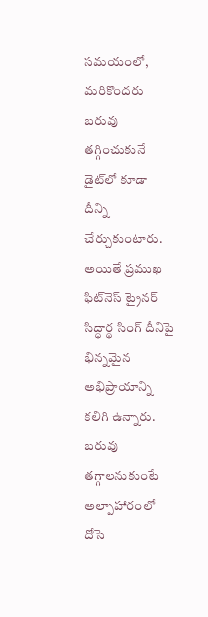సమయంలో, మరికొందరు బరువు తగ్గించుకునే  డైట్‌లో కూడా దీన్ని చేర్చుకుంటారు. అయితే ప్రముఖ ఫిట్‌నెస్ ట్రైనర్ సిద్ధార్థ సింగ్ దీనిపై భిన్నమైన అభిప్రాయాన్ని కలిగి ఉన్నారు. బరువు తగ్గాలనుకుంటే అల్పాహారంలో దోసె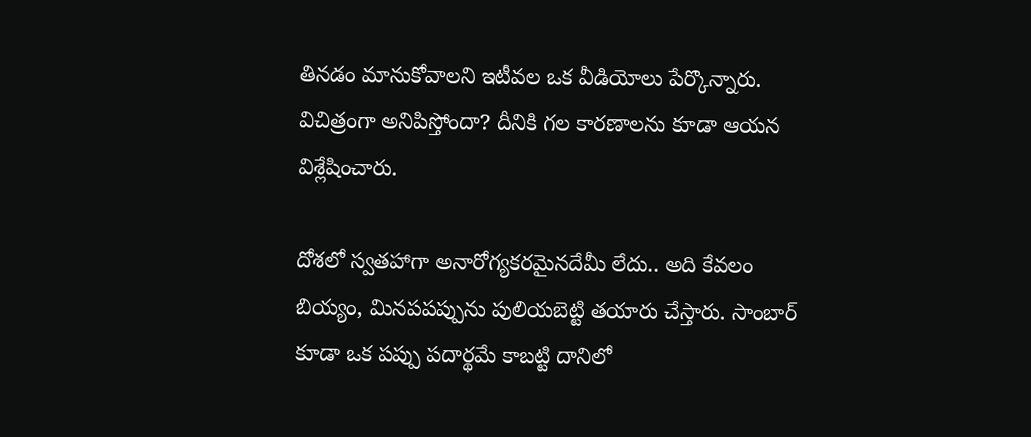తినడం మానుకోవాలని ఇటీవల ఒక వీడియోలు పేర్కొన్నారు. విచిత్రంగా అనిపిస్తోందా? దీనికి గల కారణాలను కూడా ఆయన విశ్లేషించారు.

దోశలో స్వతహాగా అనారోగ్యకరమైనదేమీ లేదు.. అది కేవలం బియ్యం, మినపపప్పును పులియబెట్టి తయారు చేస్తారు. సాంబార్ కూడా ఒక పప్పు పదార్థమే కాబట్టి దానిలో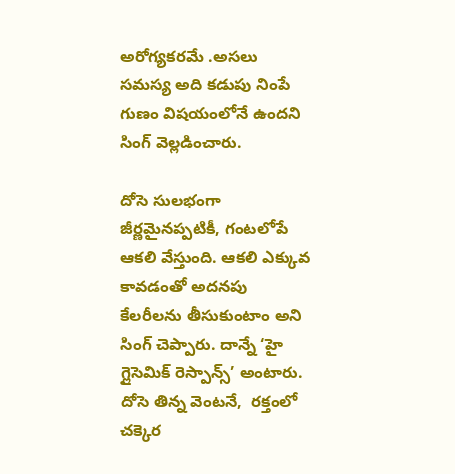అరోగ్యకరమే .అసలు సమస్య అది కడుపు నింపే గుణం విషయంలోనే ఉందని సింగ్ వెల్లడించారు.

దోసె సులభంగా జీర్ణమైనప్పటికీ, గంటలోపే  ఆకలి వేస్తుంది. ఆకలి ఎక్కువ కావడంతో అదనపు కేలరీలను తీసుకుంటాం అని సింగ్‌ చెప్పారు. దాన్నే ‘హై గ్లైసెమిక్ రెస్పాన్స్’ అంటారు. దోసె తిన్న వెంటనే,  రక్తంలో చక్కెర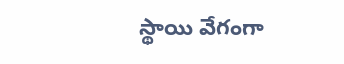స్థాయి వేగంగా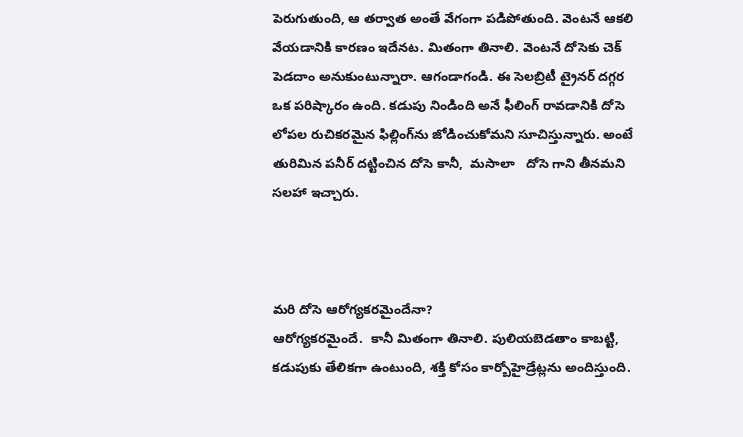పెరుగుతుంది, ఆ తర్వాత అంతే వేగంగా పడిపోతుంది. వెంటనే ఆకలి వేయడానికి కారణం ఇదేనట. మితంగా తినాలి. వెంటనే దోసెకు చెక్‌  పెడదాం అనుకుంటున్నారా. ఆగండాగండి. ఈ సెలబ్రిటీ ట్రైనర్ దగ్గర ఒక పరిష్కారం ఉంది. కడుపు నిండింది అనే ఫీలింగ్‌ రావడానికి దోసె లోపల రుచికరమైన ఫిల్లింగ్‌ను జోడించుకోమని సూచిస్తున్నారు. అంటే తురిమిన పనీర్‌ దట్టించిన దోసె కానీ,  మసాలా   దోసె గాని తీనమని సలహా ఇచ్చారు.



మరి దోసె ఆరోగ్యకరమైందేనా?
ఆరోగ్యకరమైందే.  కానీ మితంగా తినాలి. పులియబెడతాం కాబట్టి, కడుపుకు తేలికగా ఉంటుంది, శక్తి కోసం కార్బోహైడ్రేట్లను అందిస్తుంది.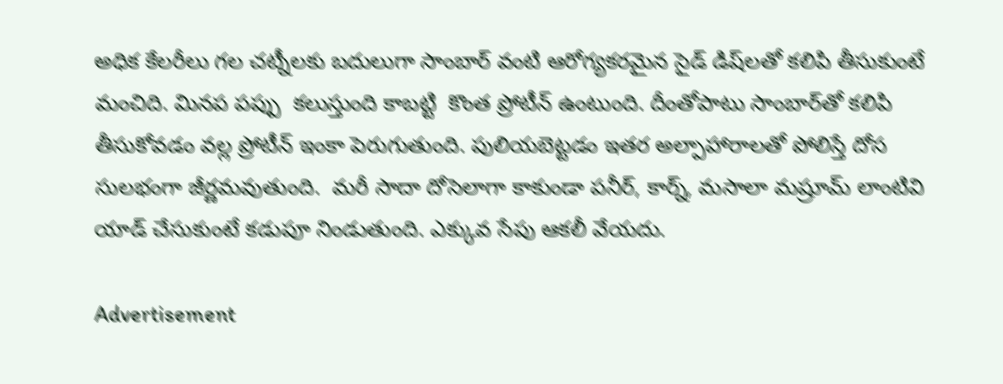అధిక కేలరీలు గల చట్నీలకు బదులుగా సాంబార్ వంటి ఆరోగ్యకరమైన సైడ్ డిష్‌లతో కలిపి తీసుకుంటే మంచిది. మినప పప్పు  కలుస్తుంది కాబట్టి  కొంత ప్రోటీన్ ఉంటుంది. దీంతోపాటు సాంబార్‌తో కలిపి తీసుకోవడం వల్ల ప్రోటీన్ ఇంకా పెరుగుతుంది. పులియబెట్టడం ఇతర అల్పాహారాలతో పోలిస్తే దోస సులభంగా జీర్ణమవుతుంది.  మరీ సాదా దోసెలాగా కాకుండా పనీర్‌, కార్న్‌, మసాలా మష్రూమ్‌ లాంటివి యాడ్‌ చేసుకుంటే కడుపూ నిండుతుంది. ఎక్కువ సేపు ఆకలీ వేయదు.

Advertisement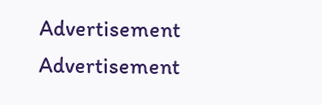Advertisement
Advertisement